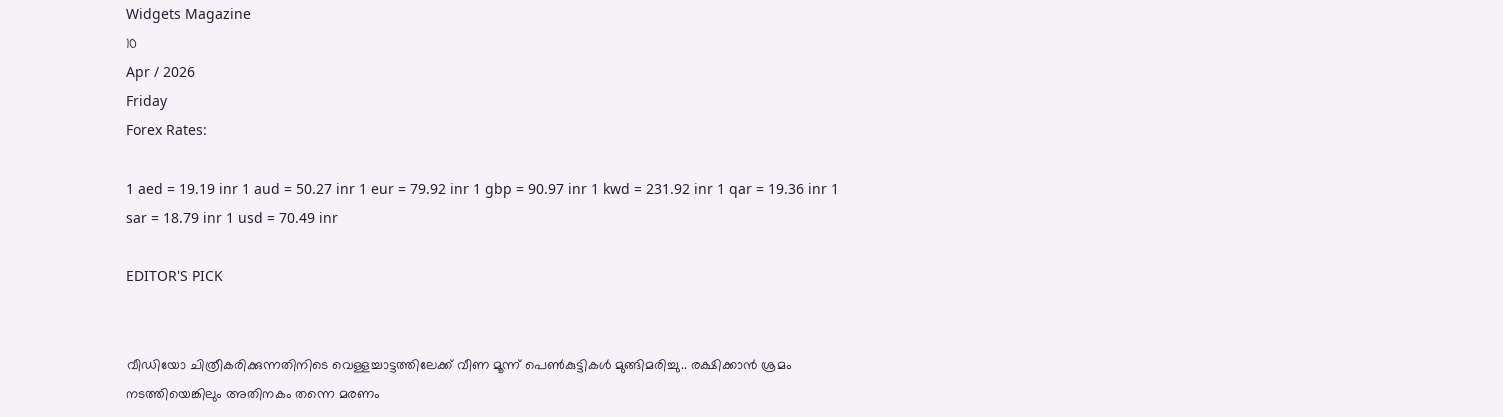Widgets Magazine
10
Apr / 2026
Friday
Forex Rates:

1 aed = 19.19 inr 1 aud = 50.27 inr 1 eur = 79.92 inr 1 gbp = 90.97 inr 1 kwd = 231.92 inr 1 qar = 19.36 inr 1 sar = 18.79 inr 1 usd = 70.49 inr

EDITOR'S PICK


വീഡിയോ ചിത്രീകരിക്കുന്നതിനിടെ വെള്ളച്ചാട്ടത്തിലേക്ക് വീണ മൂന്ന് പെൺകുട്ടികൾ മുങ്ങിമരിച്ചു.. രക്ഷിക്കാൻ ശ്രമം നടത്തിയെങ്കിലും അതിനകം തന്നെ മരണം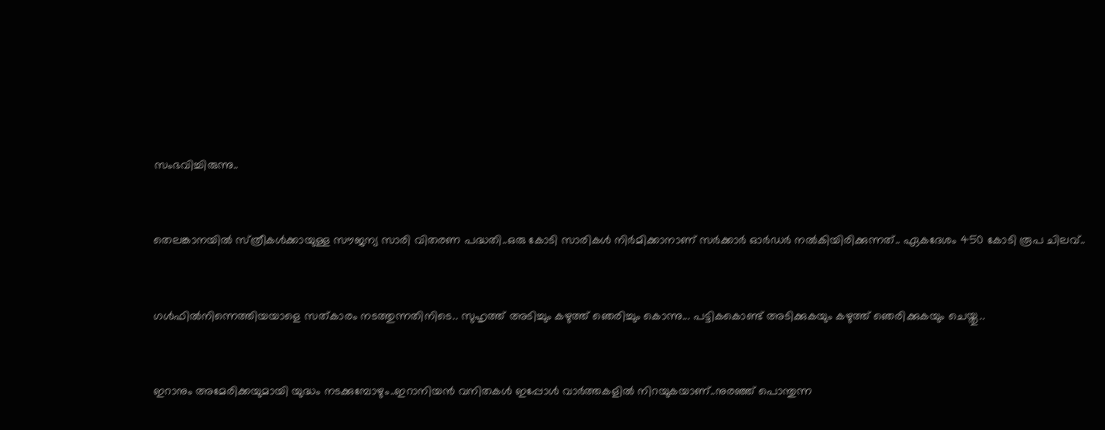സംഭവിച്ചിരുന്നു..


തെലങ്കാനയിൽ സ്‌ത്രീകൾക്കായുള്ള സൗജന്യ സാരി വിതരണ പദ്ധതി..ഒരു കോടി സാരികൾ നിർമിക്കാനാണ് സർക്കാർ ഓർഡർ നൽകിയിരിക്കുന്നത്.. ഏകദേശം 450 കോടി രൂപ ചിലവ്..


ഗൾഫിൽനിന്നെത്തിയയാളെ സത്‌കാരം നടത്തുന്നതിനിടെ.. സുഹൃത്ത് അടിച്ചും കഴുത്ത് ഞെരിച്ചും കൊന്നു... പട്ടികകൊണ്ട് അടിക്കുകയും കഴുത്ത് ഞെരിക്കുകയും ചെയ്തു..


ഇറാനും അമേരിക്കയുമായി യുദ്ധം നടക്കുമ്പോഴും..ഇറാനിയൻ വനിതകൾ ഇപ്പോൾ വാർത്തകളിൽ നിറയുകയാണ്..നുരഞ്ഞ് പൊന്തുന്ന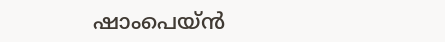ഷാംപെയ്ൻ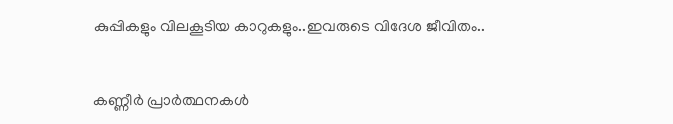കുപ്പികളും വിലകൂടിയ കാറുകളും..ഇവരുടെ വിദേശ ജീവിതം..


കണ്ണീര്‍ പ്രാര്‍ത്ഥനകള്‍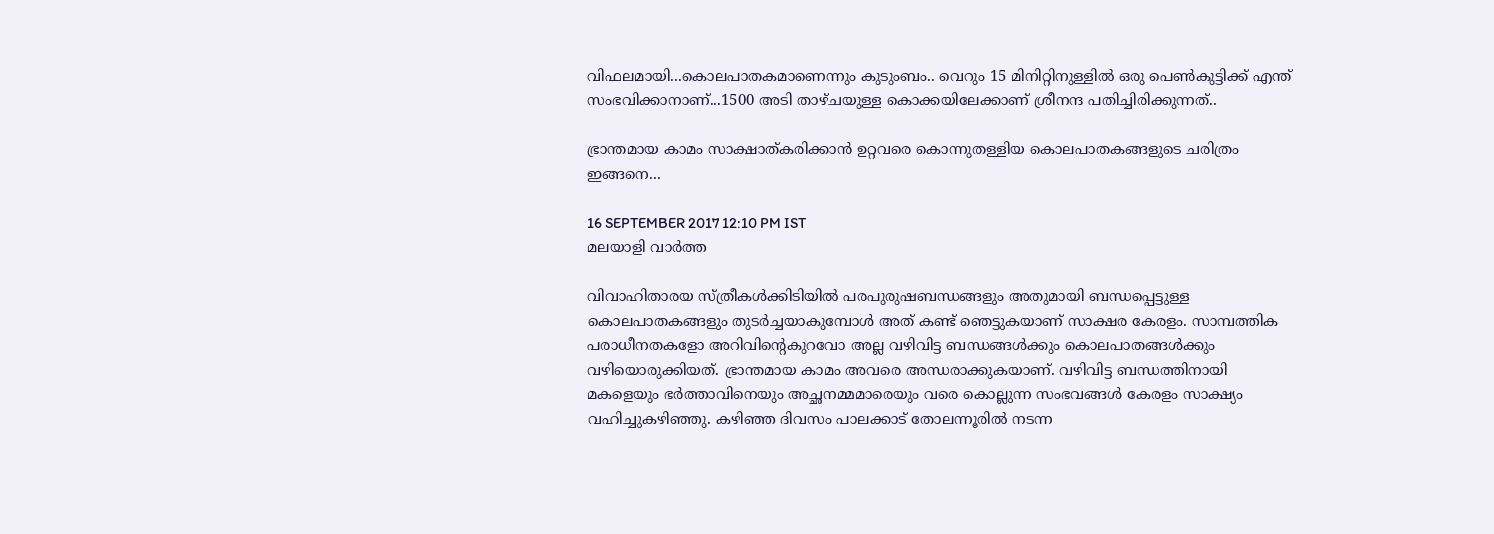വിഫലമായി...കൊലപാതകമാണെന്നും കുടുംബം.. വെറും 15 മിനിറ്റിനുള്ളില്‍ ഒരു പെണ്‍കുട്ടിക്ക് എന്ത് സംഭവിക്കാനാണ്...1500 അടി താഴ്ചയുള്ള കൊക്കയിലേക്കാണ് ശ്രീനന്ദ പതിച്ചിരിക്കുന്നത്..

ഭ്രാന്തമായ കാമം സാക്ഷാത്കരിക്കാൻ ഉറ്റവരെ കൊന്നുതള്ളിയ കൊലപാതകങ്ങളുടെ ചരിത്രം ഇങ്ങനെ...

16 SEPTEMBER 2017 12:10 PM IST
മലയാളി വാര്‍ത്ത

വിവാഹിതാരയ സ്ത്രീകൾക്കിടിയിൽ പരപുരുഷബന്ധങ്ങളും അതുമായി ബന്ധപ്പെട്ടുള്ള കൊലപാതകങ്ങളും തുടർച്ചയാകുമ്പോൾ അത് കണ്ട് ഞെട്ടുകയാണ് സാക്ഷര കേരളം. സാമ്പത്തിക പരാധീനതകളോ അറിവിന്റെകുറവോ അല്ല വഴിവിട്ട ബന്ധങ്ങൾക്കും കൊലപാതങ്ങൾക്കും വഴിയൊരുക്കിയത്. ഭ്രാന്തമായ കാമം അവരെ അന്ധരാക്കുകയാണ്. വ‍ഴിവിട്ട ബന്ധത്തിനായി മകളെയും ഭര്‍ത്താവിനെയും അച്ഛനമ്മമാരെയും വരെ കൊല്ലുന്ന സംഭവങ്ങള്‍ കേരളം സാക്ഷ്യം വഹിച്ചുകഴിഞ്ഞു. ക‍ഴിഞ്ഞ ദിവസം പാലക്കാട് തോലന്നൂരിൽ നടന്ന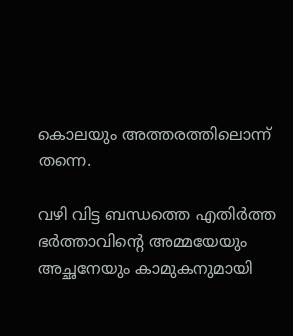കൊലയും അത്തരത്തിലൊന്ന് തന്നെ.

വ‍ഴി വിട്ട ബന്ധത്തെ എതിർത്ത ഭർത്താവിന്‍റെ അമ്മയേയും അച്ഛനേയും കാമുകനുമായി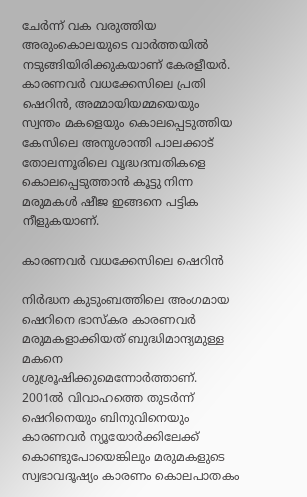ചേർന്ന് വക വരുത്തിയ അരുംകൊലയുടെ വാർത്തയിൽ നടുങ്ങിയിരിക്കുകയാണ് കേരളീയർ. കാരണവർ വധക്കേസിലെ പ്രതി ഷെറിൻ, അമ്മായിയമ്മയെയും സ്വന്തം മകളെയും കൊലപ്പെടുത്തിയ കേസിലെ അനുശാന്തി പാലക്കാട് തോലന്നൂരിലെ വൃദ്ധദമ്പതികളെ കൊലപ്പെടുത്താൻ കൂട്ടു നിന്ന മരുമകൾ ഷീജ ഇങ്ങനെ പട്ടിക നീളുകയാണ്.

കാരണവർ വധക്കേസിലെ ഷെറിൻ

നിർദ്ധന കുടുംബത്തിലെ അംഗമായ ഷെറിനെ ഭാസ്കര കാരണവർ മരുമകളാക്കിയത് ബുദ്ധിമാന്ദ്യമുള്ള മകനെ ശുശ്രൂഷിക്കുമെന്നോർത്താണ്. 2001ൽ വിവാഹത്തെ തുടർന്ന് ഷെറിനെയും ബിനുവിനെയും കാരണവർ ന്യൂയോർക്കിലേക്ക് കൊണ്ടുപോയെങ്കിലും മരുമകളുടെ സ്വഭാവദൂഷ്യം കാരണം കൊലപാതകം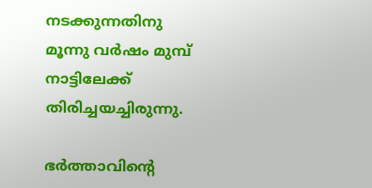നടക്കുന്നതിനു മൂന്നു വർഷം മുമ്പ് നാട്ടിലേക്ക് തിരിച്ചയച്ചിരുന്നു.

ഭർത്താവിന്റെ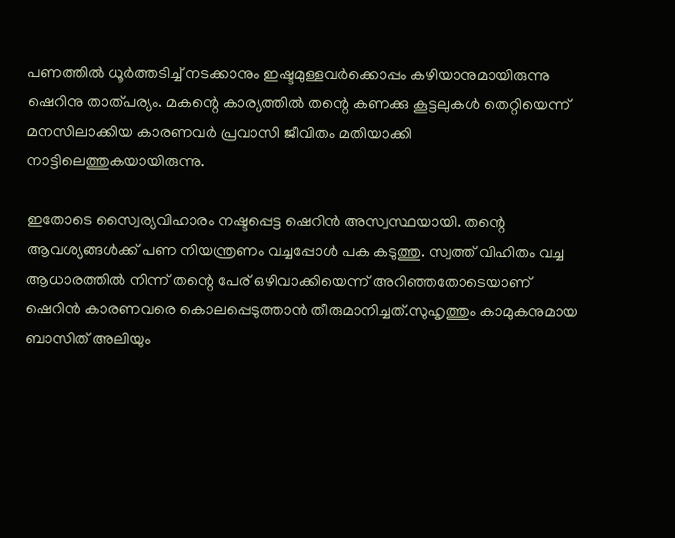പണത്തിൽ ധൂർത്തടിച്ച് നടക്കാനും ഇഷ്ടമുള്ളവർക്കൊപ്പം കഴിയാനുമായിരുന്നു ഷെറിനു താത്പര്യം. മകന്റെ കാര്യത്തിൽ തന്റെ കണക്കു കൂട്ടലുകൾ തെറ്റിയെന്ന് മനസിലാക്കിയ കാരണവർ പ്രവാസി ജീവിതം മതിയാക്കി നാട്ടിലെത്തുകയായിരുന്നു.

ഇതോടെ സ്വൈര്യവിഹാരം നഷ്ടപ്പെട്ട ഷെറിൻ അസ്വസ്ഥയായി. തന്റെ ആവശ്യങ്ങൾക്ക് പണ നിയന്ത്രണം വച്ചപ്പോൾ പക കടുത്തു. സ്വത്ത് വിഹിതം വച്ച ആധാരത്തിൽ നിന്ന് തന്റെ പേര് ഒഴിവാക്കിയെന്ന് അറിഞ്ഞതോടെയാണ് ഷെറിൻ കാരണവരെ കൊലപ്പെടുത്താൻ തീരുമാനിച്ചത്.സുഹൃത്തും കാമുകനുമായ ബാസിത് അലിയും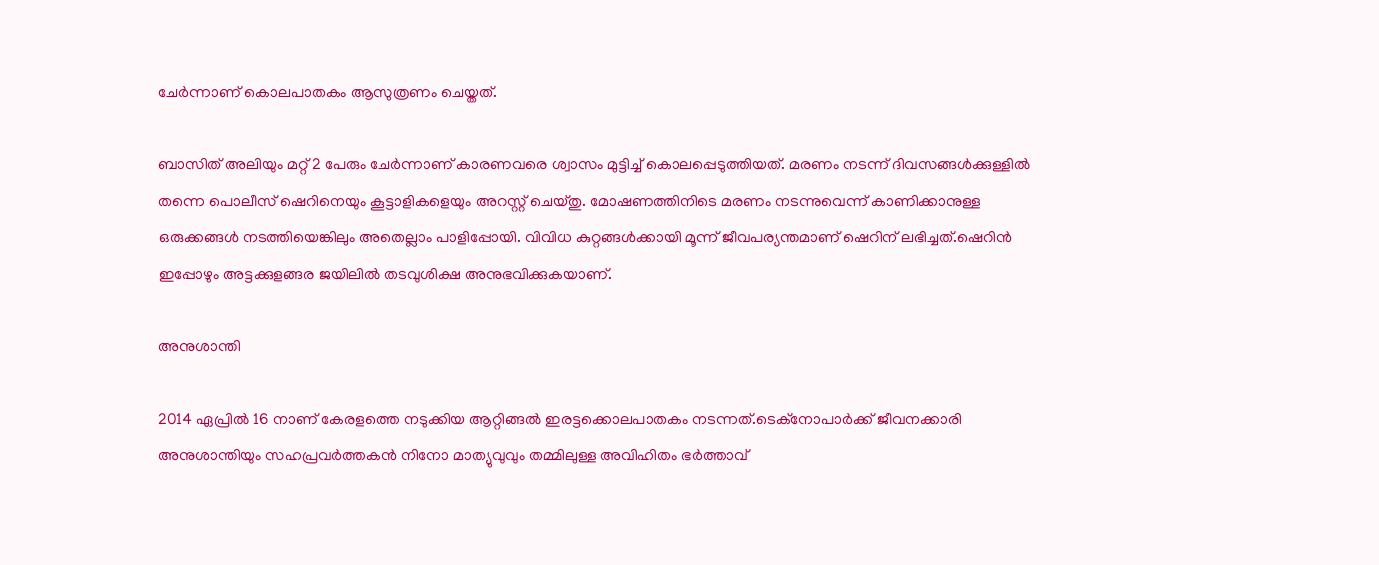ചേർന്നാണ് കൊലപാതകം ആസുത്രണം ചെയ്തത്.

ബാസിത് അലിയും മറ്റ് 2 പേരും ചേർന്നാണ് കാരണവരെ ശ്വാസം മുട്ടിച്ച് കൊലപ്പെടുത്തിയത്. മരണം നടന്ന് ദിവസങ്ങൾക്കുള്ളിൽ തന്നെ പൊലീസ് ഷെറിനെയും കൂട്ടാളികളെയും അറസ്റ്റ് ചെയ്തു. മോഷണത്തിനിടെ മരണം നടന്നുവെന്ന് കാണിക്കാനുള്ള ഒരുക്കങ്ങൾ നടത്തിയെങ്കിലും അതെല്ലാം പാളിപ്പോയി. വിവിധ കുറ്റങ്ങൾക്കായി മൂന്ന് ജീവപര്യന്തമാണ് ഷെറിന് ലഭിച്ചത്.ഷെറിൻ ഇപ്പോ‍ഴും അട്ടക്കുളങ്ങര ജയിലിൽ തടവുശിക്ഷ അനുഭവിക്കുകയാണ്.

അനുശാന്തി

2014 ഏപ്രിൽ 16 നാണ് കേരളത്തെ നടുക്കിയ ആറ്റിങ്ങൽ ഇരട്ടക്കൊലപാതകം നടന്നത്.ടെക്നോപാർക്ക് ജീവനക്കാരി അനുശാന്തിയും സഹപ്രവർത്തകൻ നിനോ മാത്യുവുവും തമ്മിലുള്ള അവിഹിതം ഭർത്താവ്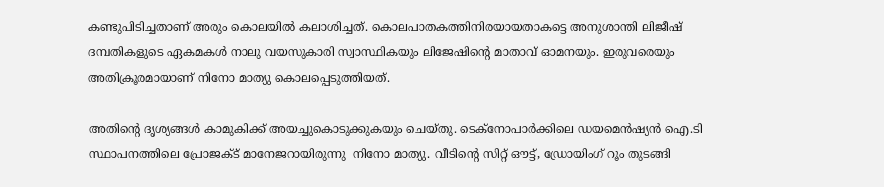കണ്ടുപിടിച്ചതാണ് അരും കൊലയിൽ കലാശിച്ചത്. കൊലപാതകത്തിനിരയായതാകട്ടെ അനുശാന്തി ലിജീഷ് ദമ്പതികളുടെ ഏകമകൾ നാലു വയസുകാരി സ്വാസ്ഥികയും ലിജേഷിന്റെ മാതാവ് ഓമനയും. ഇരുവരെയും അതിക്രൂരമായാണ് നിനോ മാത്യു കൊലപ്പെടുത്തിയത്.

അതിന്റെ ദൃശ്യങ്ങൾ കാമുകിക്ക് അയച്ചുകൊടുക്കുകയും ചെയ്തു. ടെക്നോപാർക്കിലെ ഡയമെൻഷ്യൻ ഐ.ടി സ്ഥാപനത്തിലെ പ്രോജക്ട് മാനേജറായിരുന്നു  നിനോ മാത്യു. വീടിന്റെ സിറ്റ്‌ ഔട്ട്, ഡ്രോയിംഗ് റൂം തുടങ്ങി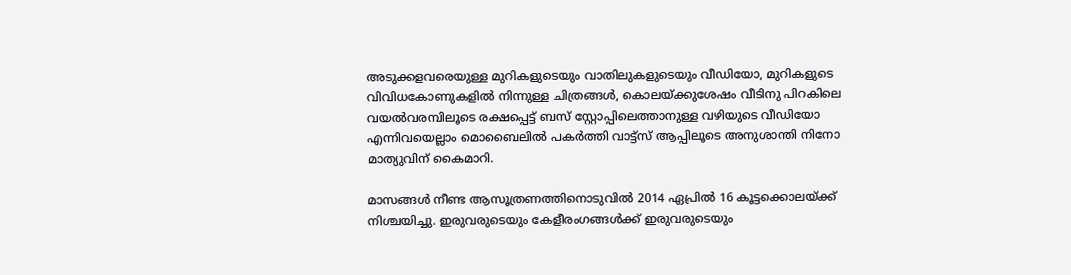അടുക്കളവരെയുള്ള മുറികളുടെയും വാതിലുകളുടെയും വീഡിയോ, മുറികളുടെ വിവിധകോണുകളിൽ നിന്നുള്ള ചിത്രങ്ങൾ, കൊലയ്ക്കുശേഷം വീടിനു പിറകിലെ വയൽവരമ്പിലൂടെ രക്ഷപ്പെട്ട് ബസ്‌ സ്റ്റോപ്പിലെത്താനുള്ള വഴിയുടെ വീഡിയോ എന്നിവയെല്ലാം മൊബൈലിൽ പകർത്തി വാട്ട്സ്‌ ആപ്പിലൂടെ അനുശാന്തി നിനോ മാത്യുവിന് കൈമാറി.

മാസങ്ങൾ നീണ്ട ആസൂത്രണത്തിനൊടുവിൽ 2014 ഏപ്രിൽ 16 കൂട്ടക്കൊലയ്ക്ക് നിശ്ചയിച്ചു. ഇരുവരുടെയും കേളീരംഗങ്ങൾക്ക് ഇരുവരുടെയും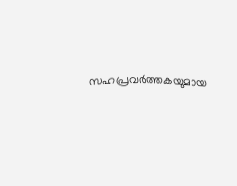സഹപ്രവർത്തകയുമായ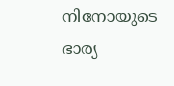നിനോയുടെ ഭാര്യ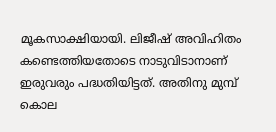മൂകസാക്ഷിയായി. ലിജീഷ് അവിഹിതം കണ്ടെത്തിയതോടെ നാടുവിടാനാണ് ഇരുവരും പദ്ധതിയിട്ടത്. അതിനു മുമ്പ് കൊല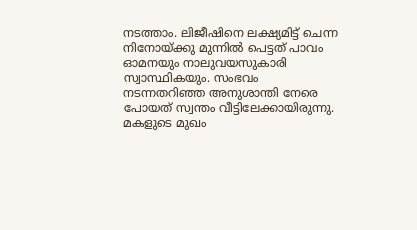നടത്താം. ലിജീഷിനെ ലക്ഷ്യമിട്ട് ചെന്ന നിനോയ്ക്കു മുന്നിൽ പെട്ടത് പാവം ഓമനയും നാലുവയസുകാരി സ്വാസ്ഥികയും. സംഭവം നടന്നതറിഞ്ഞ അനുശാന്തി നേരെ പോയത് സ്വന്തം വീട്ടിലേക്കായിരുന്നു. മകളുടെ മുഖം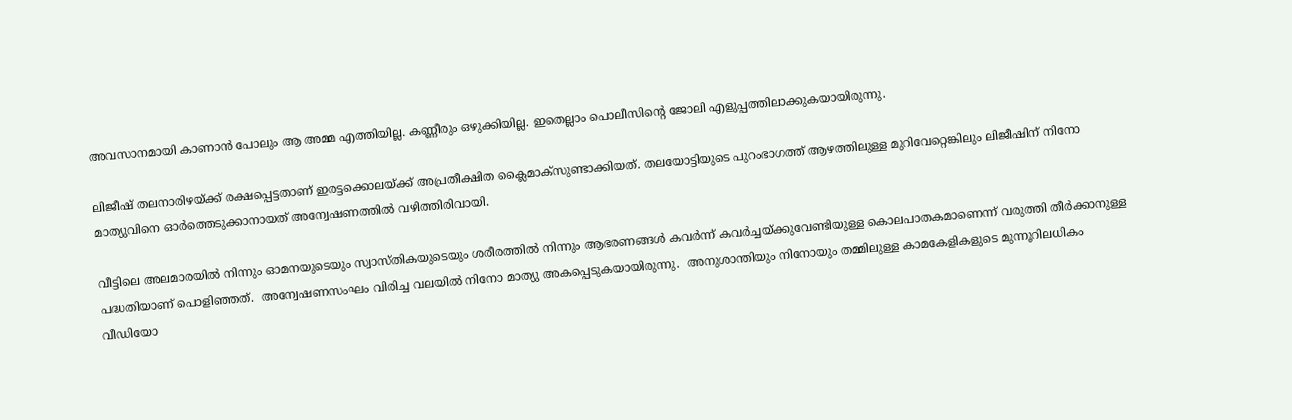അവസാനമായി കാണാൻ പോലും ആ അമ്മ എത്തിയില്ല. കണ്ണീരും ഒഴുക്കിയില്ല. ഇതെല്ലാം പൊലീസിന്റെ ജോലി എളുപ്പത്തിലാക്കുകയായിരുന്നു.

ലിജീഷ് തലനാരിഴയ്ക്ക് രക്ഷപ്പെട്ടതാണ് ഇരട്ടക്കൊലയ്ക്ക് അപ്രതീക്ഷിത ക്ലൈമാക്‌സുണ്ടാക്കിയത്. തലയോട്ടിയുടെ പുറംഭാഗത്ത് ആഴത്തിലുള്ള മുറിവേറ്റെങ്കിലും ലിജീഷിന് നിനോ മാത്യുവിനെ ഓർത്തെടുക്കാനായത് അന്വേഷണത്തിൽ വഴിത്തിരിവായി.

വീട്ടിലെ അലമാരയിൽ നിന്നും ഓമനയുടെയും സ്വാസ്തികയുടെയും ശരീരത്തിൽ നിന്നും ആഭരണങ്ങൾ കവർന്ന് കവർച്ചയ്ക്കുവേണ്ടിയുള്ള കൊലപാതകമാണെന്ന് വരുത്തി തീർക്കാനുള്ള പദ്ധതിയാണ് പൊളിഞ്ഞത്.  അന്വേഷണസംഘം വിരിച്ച വലയിൽ നിനോ മാത്യു അകപ്പെടുകയായിരുന്നു.  അനുശാന്തിയും നിനോയും തമ്മിലുള്ള കാമകേളികളുടെ മുന്നൂറിലധികം വീഡിയോ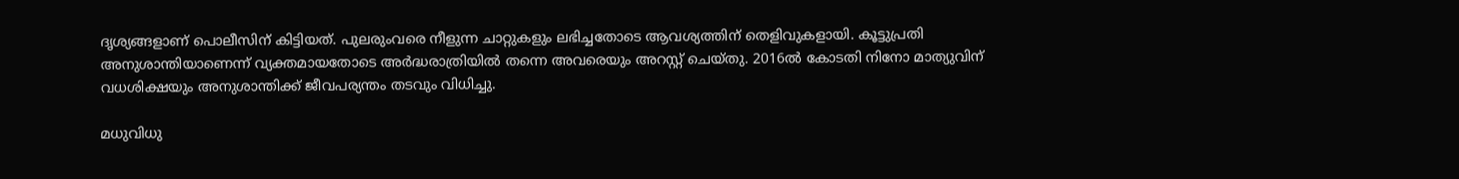ദൃശ്യങ്ങളാണ് പൊലീസിന് കിട്ടിയത്. പുലരുംവരെ നീളുന്ന ചാറ്റുകളും ലഭിച്ചതോടെ ആവശ്യത്തിന് തെളിവുകളായി. കൂട്ടുപ്രതി അനുശാന്തിയാണെന്ന് വ്യക്തമായതോടെ അർദ്ധരാത്രിയിൽ തന്നെ അവരെയും അറസ്റ്റ് ചെയ്തു. 2016ൽ കോടതി നിനോ മാത്യുവിന് വധശിക്ഷയും അനുശാന്തിക്ക് ജീവപര്യന്തം തടവും വിധിച്ചു.

മധുവിധു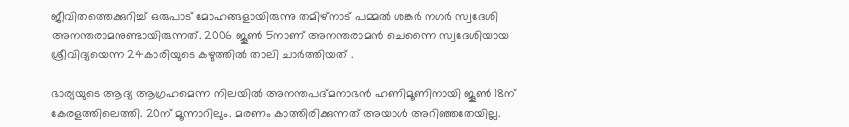ജീവിതത്തെക്കുറിച്ച് ഒരുപാട് മോഹങ്ങളായിരുന്നു തമി‍ഴ്നാട് പമ്മൽ ശങ്കർ നഗർ സ്വദേശി അനന്തരാമനുണ്ടായിരുന്നത്. 2006 ജൂൺ 5നാണ് അനന്തരാമൻ ചെന്നൈ സ്വദേശിയായ ശ്രീവിദ്യയെന്ന 24കാരിയുടെ കഴുത്തിൽ താലി ചാർത്തിയത് .

ഭാര്യയുടെ ആദ്യ ആഗ്രഹമെന്ന നിലയിൽ അനന്തപദ്മനാഭൻ ഹണിമൂണിനായി ജൂൺ 18ന് കേരളത്തിലെത്തി. 20ന് മൂന്നാറിലും. മരണം കാത്തിരിക്കുന്നത് അയാൾ അറിഞ്ഞതേയില്ല.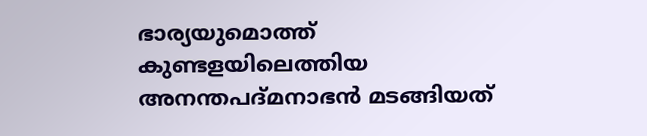ഭാര്യയുമൊത്ത് കുണ്ടളയിലെത്തിയ അനന്തപദ്മനാഭൻ മടങ്ങിയത്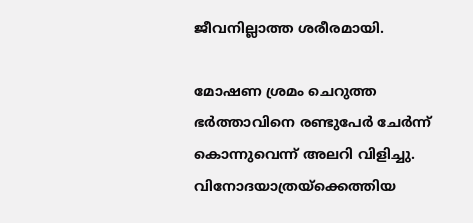ജീവനില്ലാത്ത ശരീരമായി.

മോഷണ ശ്രമം ചെറുത്ത ഭർത്താവിനെ രണ്ടുപേർ ചേർന്ന് കൊന്നുവെന്ന് അലറി വിളിച്ചു. വിനോദയാത്രയ്ക്കെത്തിയ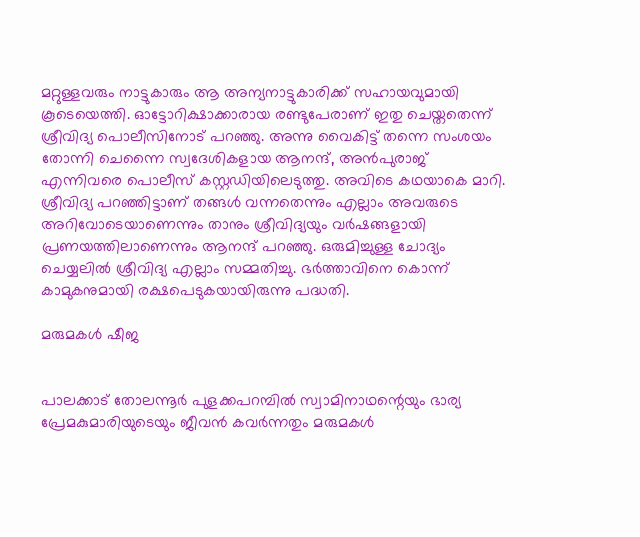മറ്റുള്ളവരും നാട്ടുകാരും ആ അന്യനാട്ടുകാരിക്ക് സഹായവുമായി കൂടെയെത്തി. ഓട്ടോറിക്ഷാക്കാരായ രണ്ടുപേരാണ് ഇതു ചെയ്തതെന്ന് ശ്രീവിദ്യ പൊലീസിനോട് പറഞ്ഞു. അന്നു വൈകിട്ട് തന്നെ സംശയം തോന്നി ചെന്നൈ സ്വദേശികളായ ആനന്ദ്, അൻപുരാജ് എന്നിവരെ പൊലീസ് കസ്റ്റഡിയിലെടുത്തു. അവിടെ കഥയാകെ മാറി. ശ്രീവിദ്യ പറഞ്ഞിട്ടാണ് തങ്ങൾ വന്നതെന്നും എല്ലാം അവരുടെ അറിവോടെയാണെന്നും താനും ശ്രീവിദ്യയും വർഷങ്ങളായി പ്രണയത്തിലാണെന്നും ആനന്ദ് പറഞ്ഞു. ഒരുമിച്ചുള്ള ചോദ്യം ചെയ്യലിൽ ശ്രീവിദ്യ എല്ലാം സമ്മതിച്ചു. ഭർത്താവിനെ കൊന്ന് കാമുകനുമായി രക്ഷപെടുകയായിരുന്നു പദ്ധതി.

മരുമകൾ ഷീജ


പാലക്കാട് തോലന്നൂർ പുളക്കപറമ്പിൽ സ്വാമിനാഥന്റെയും ഭാര്യ പ്രേമകുമാരിയുടെയും ജീവൻ കവർന്നതും മരുമകൾ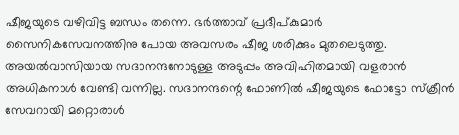ഷീജയുടെ വ‍ഴിവിട്ട ബന്ധം തന്നെ. ഭർത്താവ് പ്രദീപ്കുമാർ സൈനികസേവനത്തിനു പോയ അവസരം ഷീജ ശരിക്കും മുതലെടുത്തു. അയൽവാസിയായ സദാനന്ദനോടുള്ള അടുപ്പം അവിഹിതമായി വളരാൻ അധികനാൾ വേണ്ടി വന്നില്ല. സദാനന്ദന്റെ ഫോണിൽ ഷീജയുടെ ഫോട്ടോ സ്ക്രീൻ സേവറായി മറ്റൊരാൾ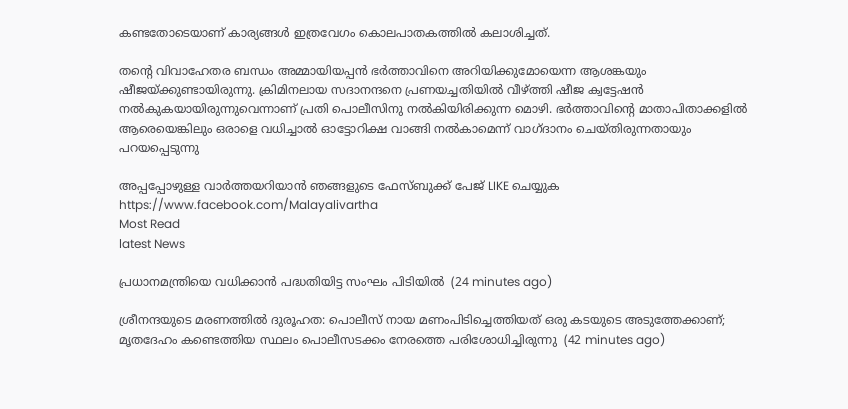കണ്ടതോടെയാണ് കാര്യങ്ങൾ ഇത്രവേഗം കൊലപാതകത്തിൽ കലാശിച്ചത്.

തന്റെ വിവാഹേതര ബന്ധം അമ്മായിയപ്പൻ ഭർത്താവിനെ അറിയിക്കുമോയെന്ന ആശങ്കയും ഷീജയ്ക്കുണ്ടായിരുന്നു. ക്രിമിനലായ സദാനന്ദനെ പ്രണയച്ചതിയിൽ വീഴ്ത്തി ഷീജ ക്വട്ടേഷൻ നൽകുകയായിരുന്നുവെന്നാണ് പ്രതി പൊലീസിനു നൽകിയിരിക്കുന്ന മൊഴി. ഭർത്താവിന്റെ മാതാപിതാക്കളിൽ ആരെയെങ്കിലും ഒരാളെ വധിച്ചാൽ ഓട്ടോറിക്ഷ വാങ്ങി നൽകാമെന്ന് വാഗ്ദാനം ചെയ്തിരുന്നതായും പറയപ്പെടുന്നു

അപ്പപ്പോഴുള്ള വാര്‍ത്തയറിയാന്‍ ഞങ്ങളുടെ ഫേസ്‌ബുക്ക്‌ പേജ് LIKE ചെയ്യുക
https://www.facebook.com/Malayalivartha
Most Read
latest News

പ്രധാനമന്ത്രിയെ വധിക്കാന്‍ പദ്ധതിയിട്ട സംഘം പിടിയില്‍  (24 minutes ago)

ശ്രീനന്ദയുടെ മരണത്തില്‍ ദുരൂഹത: പൊലീസ് നായ മണംപിടിച്ചെത്തിയത് ഒരു കടയുടെ അടുത്തേക്കാണ്; മൃതദേഹം കണ്ടെത്തിയ സ്ഥലം പൊലീസടക്കം നേരത്തെ പരിശോധിച്ചിരുന്നു  (42 minutes ago)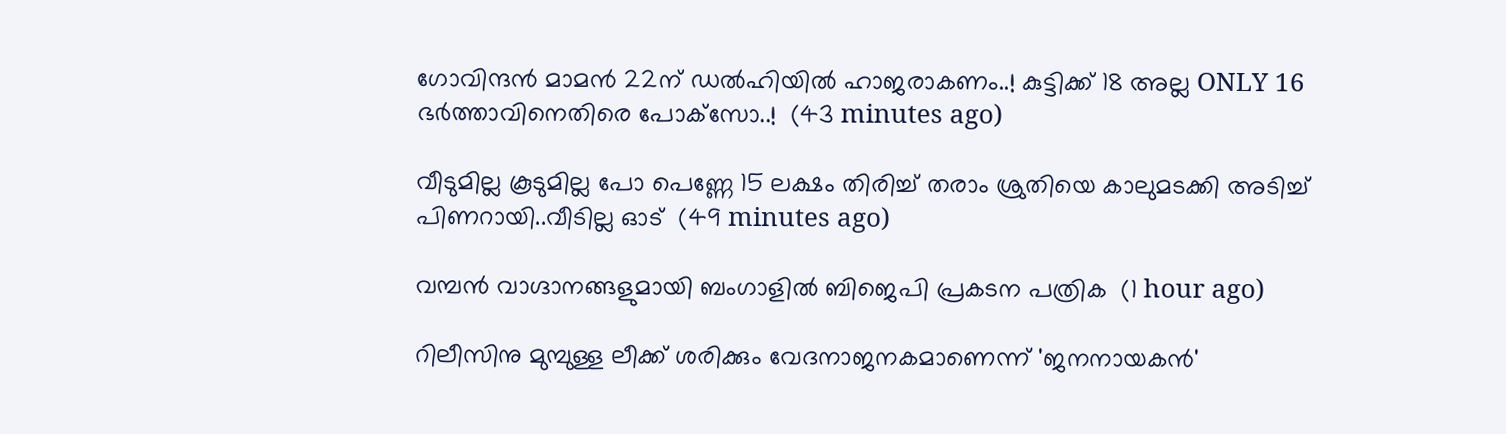ഗോവിന്ദൻ മാമൻ 22ന് ഡല്‍ഹിയില്‍ ഹാജരാകണം..! കുട്ടിക്ക് 18 അല്ല ONLY 16 ഭർത്താവിനെതിരെ പോക്‌സോ..!  (43 minutes ago)

വീടുമില്ല കൂടുമില്ല പോ പെണ്ണേ 15 ലക്ഷം തിരിച്ച് തരാം ശ്രുതിയെ കാലുമടക്കി അടിച്ച് പിണറായി..വീടില്ല ഓട്  (49 minutes ago)

വമ്പന്‍ വാഗ്ദാനങ്ങളുമായി ബംഗാളില്‍ ബിജെപി പ്രകടന പത്രിക  (1 hour ago)

റിലീസിനു മുമ്പുള്ള ലീക്ക് ശരിക്കും വേദനാജനകമാണെന്ന് 'ജനനായകന്‍'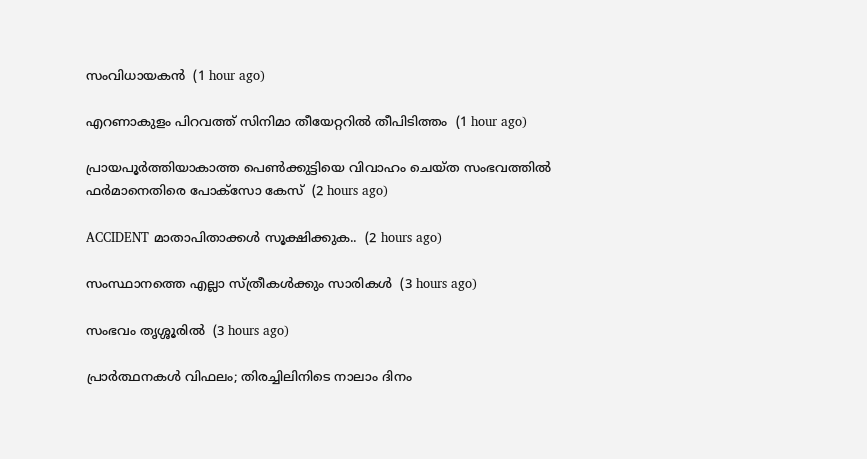സംവിധായകന്‍  (1 hour ago)

എറണാകുളം പിറവത്ത് സിനിമാ തീയേറ്ററില്‍ തീപിടിത്തം  (1 hour ago)

പ്രായപൂര്‍ത്തിയാകാത്ത പെണ്‍ക്കുട്ടിയെ വിവാഹം ചെയ്ത സംഭവത്തില്‍ ഫര്‍മാനെതിരെ പോക്‌സോ കേസ്  (2 hours ago)

ACCIDENT മാതാപിതാക്കൾ സൂക്ഷിക്കുക..  (2 hours ago)

സംസ്ഥാനത്തെ എല്ലാ സ്‌ത്രീകൾക്കും സാരികൾ  (3 hours ago)

സംഭവം തൃശ്ശൂരിൽ  (3 hours ago)

പ്രാര്‍ത്ഥനകള്‍ വിഫലം; തിരച്ചിലിനിടെ നാലാം ദിനം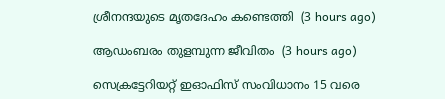ശ്രീനന്ദയുടെ മൃതദേഹം കണ്ടെത്തി  (3 hours ago)

ആഡംബരം തുളമ്പുന്ന ജീവിതം  (3 hours ago)

സെക്രട്ടേറിയറ്റ് ഇഓഫിസ് സംവിധാനം 15 വരെ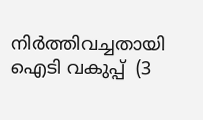നിര്‍ത്തിവച്ചതായി ഐടി വകുപ്പ്  (3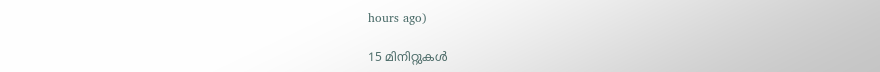hours ago)

15 മിനിറ്റുകള്‍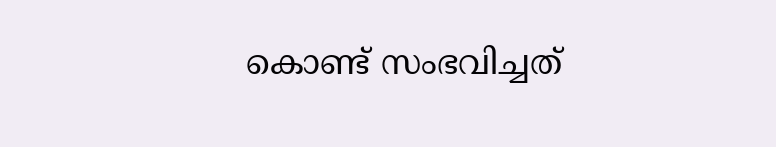കൊണ്ട് സംഭവിച്ചത്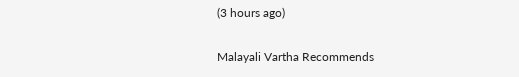(3 hours ago)

Malayali Vartha Recommends